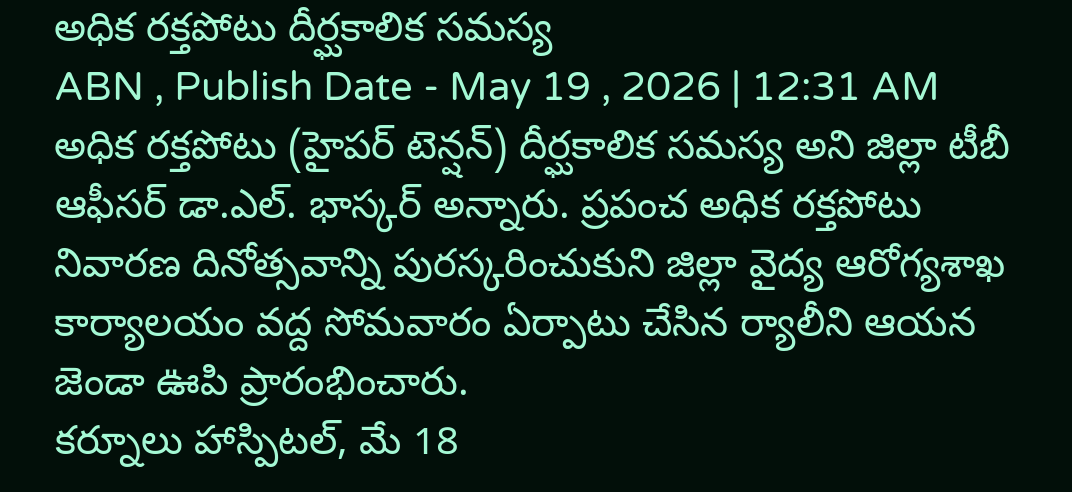అధిక రక్తపోటు దీర్ఘకాలిక సమస్య
ABN , Publish Date - May 19 , 2026 | 12:31 AM
అధిక రక్తపోటు (హైపర్ టెన్షన్) దీర్ఘకాలిక సమస్య అని జిల్లా టీబీ ఆఫీసర్ డా.ఎల్. భాస్కర్ అన్నారు. ప్రపంచ అధిక రక్తపోటు నివారణ దినోత్సవాన్ని పురస్కరించుకుని జిల్లా వైద్య ఆరోగ్యశాఖ కార్యాలయం వద్ద సోమవారం ఏర్పాటు చేసిన ర్యాలీని ఆయన జెండా ఊపి ప్రారంభించారు.
కర్నూలు హాస్పిటల్, మే 18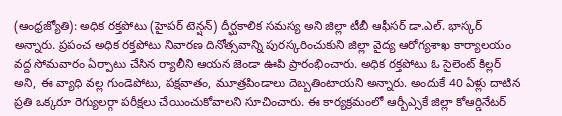(ఆంధ్రజ్యోతి): అధిక రక్తపోటు (హైపర్ టెన్షన్) దీర్ఘకాలిక సమస్య అని జిల్లా టీబీ ఆఫీసర్ డా.ఎల్. భాస్కర్ అన్నారు. ప్రపంచ అధిక రక్తపోటు నివారణ దినోత్సవాన్ని పురస్కరించుకుని జిల్లా వైద్య ఆరోగ్యశాఖ కార్యాలయం వద్ద సోమవారం ఏర్పాటు చేసిన ర్యాలీని ఆయన జెండా ఊపి ప్రారంభించారు. అధిక రక్తపోటు ఓ సైలెంట్ కిల్లర్ అని, ఈ వ్యాధి వల్ల గుండెపోటు, పక్షవాతం, మూత్రపిండాలు దెబ్బతింటాయని అన్నారు. అందుకే 40 ఏళ్లు దాటిన ప్రతి ఒక్కరూ రెగ్యులర్గా పరీక్షలు చేయించుకోవాలని సూచించారు. ఈ కార్యక్రమంలో ఆర్బీఎ్సకే జిల్లా కోఆర్డినేటర్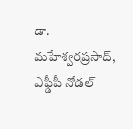డా. మహేశ్వరప్రసాద్, ఎఫ్డీపీ నోడల్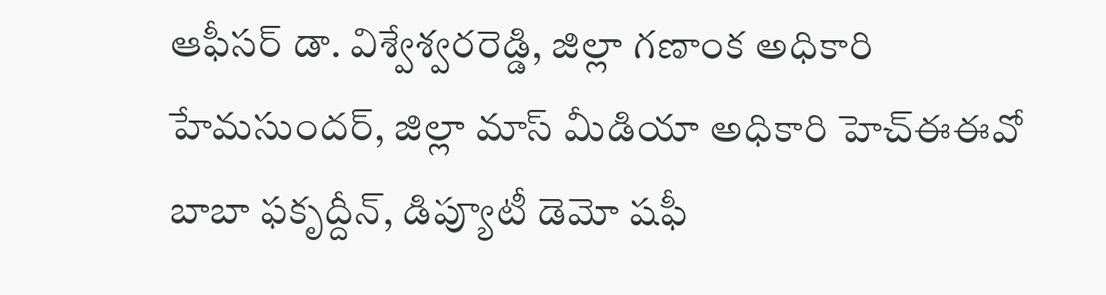ఆఫీసర్ డా. విశ్వేశ్వరరెడ్డి, జిల్లా గణాంక అధికారి హేమసుందర్, జిల్లా మాస్ మీడియా అధికారి హెచ్ఈఈవో బాబా ఫకృద్దీన్, డిప్యూటీ డెమో షఫీ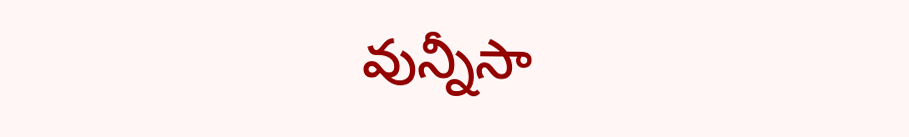వున్నీసా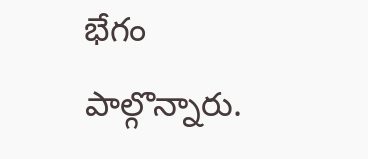భేగం పాల్గొన్నారు.